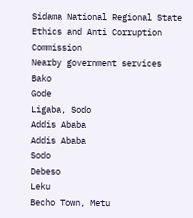Sidama National Regional State Ethics and Anti Corruption Commission
Nearby government services
Bako
Gode
Ligaba, Sodo
Addis Ababa
Addis Ababa
Sodo
Debeso
Leku
Becho Town, Metu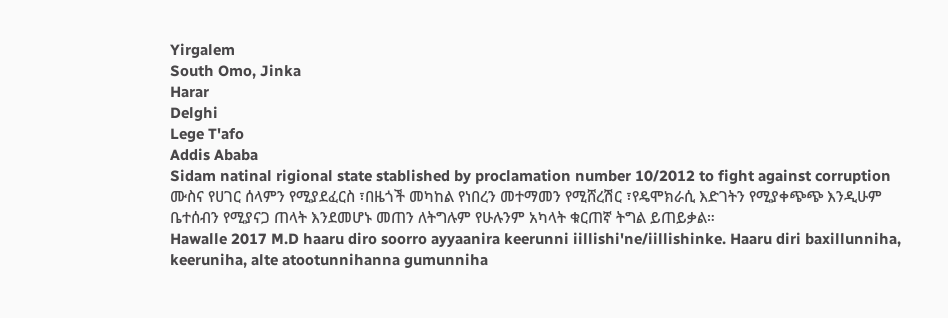Yirgalem
South Omo, Jinka
Harar
Delghi
Lege T'afo
Addis Ababa
Sidam natinal rigional state stablished by proclamation number 10/2012 to fight against corruption
ሙስና የሀገር ሰላምን የሚያደፈርስ ፣በዜጎች መካከል የነበረን መተማመን የሚሸረሽር ፣የዴሞክራሲ እድገትን የሚያቀጭጭ እንዲሁም ቤተሰብን የሚያናጋ ጠላት እንደመሆኑ መጠን ለትግሉም የሁሉንም አካላት ቁርጠኛ ትግል ይጠይቃል።
Hawalle 2017 M.D haaru diro soorro ayyaanira keerunni iillishi'ne/iillishinke. Haaru diri baxillunniha, keeruniha, alte atootunnihanna gumunniha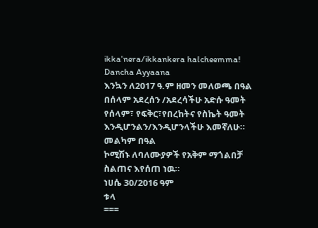ikka'nera/ikkankera halcheemma!
Dancha Ayyaana
እንኳን ለ2017 ዓ.ም ዘመን መለወጫ በዓል በሰላም አደረሰን /አደረሳችሁ አድሱ ዓመት የሰላም፣ የፍቅር፣የበረከትና የስኬት ዓመት እንዲሆንልን/እንዲሆንላችሁ እመኛለሁ።
መልካም በዓል
ኮሚሽኑ ለባለሙያዎች የአቅም ማጎልበቻ ስልጠና እየሰጠ ነዉ።
ነሀሴ 30/2016 ዓም
ቱላ
===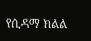የሲዳማ ክልል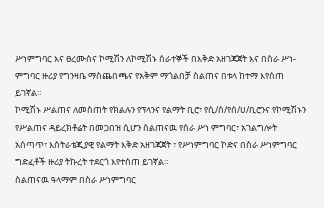ሥነምግባር እና ፀረሙስና ኮሚሽን ለኮሚሽኑ ሰራተኞች በእቅድ አዘገጃጀት እና በስራ ሥነ-ምግባር ዙሪያ የግንዛቤ ማስጨበጫና የአቅም ማጎልበቻ ስልጠና በቱላ ከተማ እየሰጠ ይገኛል።
ኮሚሽኑ ሥልጠና ለመስጠት የክልሉን የፕላንና የልማት ቢሮ፣ የሲ/ሰ/የሰ/ሀ/ቢሮንና የኮሚሽኑን የሥልጠና ዳይረክቶሬት በመጋበዝ ሲሆን ስልጠናዉ የስራ ሥነ ምግባር፣ አገልግሎት አሰጣጥ፣ እስትራቴጂያዊ የልማት እቅድ አዘገጃጀት ፣ የሥነምግባር ኮድና በስራ ሥነምግባር ግድፈቶች ዙሪያ ትኩረት ተደርጎ እየተሰጠ ይገኛል።
ስልጠናዉ ዓላማም በስራ ሥነምግባር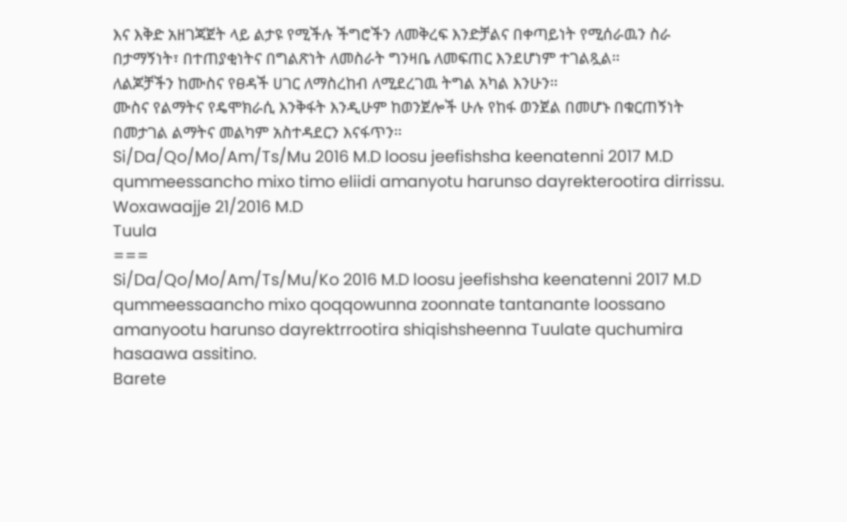እና እቅድ አዘገጃጀት ላይ ልታዩ የሚችሉ ችግሮችን ለመቅረፍ እንድቻልና በቀጣይነት የሚሰራዉን ስራ በታማኝነት፣ በተጠያቂነትና በግልጽነት ለመስራት ግንዛቤ ለመፍጠር እንደሆነም ተገልጿል።
ለልጆቻችን ከሙስና የፀዳች ሀገር ለማስረከብ ለሚደረገዉ ትግል አካል እንሁን።
ሙስና የልማትና የዴሞክራሲ እንቅፋት እንዲሁም ከወንጀሎች ሁሉ የከፋ ወንጀል በመሆኑ በቁርጠኝነት በመታገል ልማትና መልካም አስተዳደርን እናፋጥን።
Si/Da/Qo/Mo/Am/Ts/Mu 2016 M.D loosu jeefishsha keenatenni 2017 M.D qummeessancho mixo timo eliidi amanyotu harunso dayrekterootira dirrissu.
Woxawaajje 21/2016 M.D
Tuula
===
Si/Da/Qo/Mo/Am/Ts/Mu/Ko 2016 M.D loosu jeefishsha keenatenni 2017 M.D qummeessaancho mixo qoqqowunna zoonnate tantanante loossano amanyootu harunso dayrektrrootira shiqishsheenna Tuulate quchumira hasaawa assitino.
Barete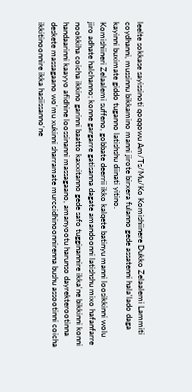leelte sokkase sayissinoti qoqqowu Am/Ts/Mu/Ko Komishiinere Dukko Zelaalemi Lammiti coydhanni, mussinnu bikkamino manni jirote birxera fulanno gede assatenni hala'lado daga kayinni buximate giddo tuganno latishshu diinati yitino.
Komishiineri Zelaalemi suffeno, gobbate deerrii ikko kalqete batinyu manni loosikkinni wolu jiro adhate halchanno; konne gargarre gatisanna dagate amandoonni latishshu mixo hafanfarre nookkiha coicha ikkino garinni baatto kaxxitanno gede safo tugginannire ikka'ne bikkinni konni handaarinni kaayyo afidhine loossinanni massagaano, amanyootu harunso dayrekterootinna deskete massagaano wo'mu xukinni sharramate murccidhinoonnirenna bushu assootinni coicha ikkitinoonnire ikka hasiissanno'ne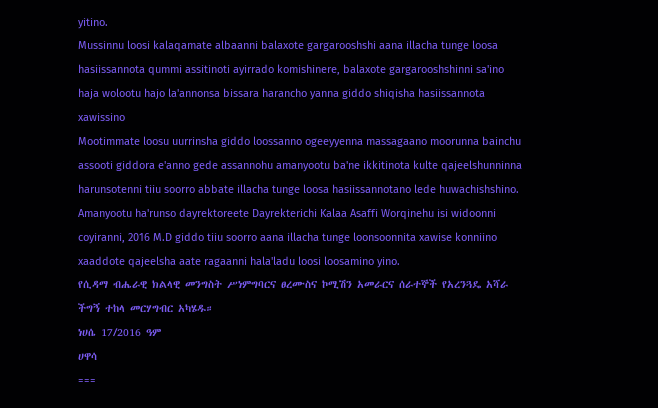yitino.
Mussinnu loosi kalaqamate albaanni balaxote gargarooshshi aana illacha tunge loosa hasiissannota qummi assitinoti ayirrado komishinere, balaxote gargarooshshinni sa'ino haja wolootu hajo la'annonsa bissara harancho yanna giddo shiqisha hasiissannota xawissino
Mootimmate loosu uurrinsha giddo loossanno ogeeyyenna massagaano moorunna bainchu assooti giddora e'anno gede assannohu amanyootu ba'ne ikkitinota kulte qajeelshunninna harunsotenni tiiu soorro abbate illacha tunge loosa hasiissannotano lede huwachishshino.
Amanyootu ha'runso dayrektoreete Dayrekterichi Kalaa Asaffi Worqinehu isi widoonni coyiranni, 2016 M.D giddo tiiu soorro aana illacha tunge loonsoonnita xawise konniino xaaddote qajeelsha aate ragaanni hala'ladu loosi loosamino yino.
የሲዳማ ብሔራዊ ክልላዊ መንግስት ሥነምግባርና ፀረሙስና ኮሚሽን አመራርና ሰራተኞች የአረንጓዴ አሻራ ችግኝ ተከላ መርሃግብር አካሄዱ።
ነሀሴ 17/2016 ዓም
ሀዋሳ
===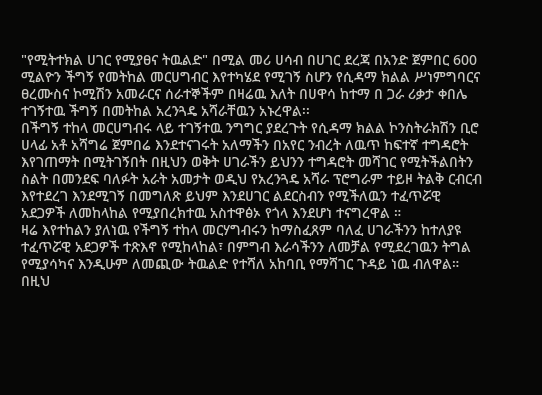"የሚትተክል ሀገር የሚያፀና ትዉልድ" በሚል መሪ ሀሳብ በሀገር ደረጃ በአንድ ጀምበር 600 ሚልዮን ችግኝ የመትከል መርሀግብር እየተካሄደ የሚገኝ ስሆን የሲዳማ ክልል ሥነምግባርና ፀረሙስና ኮሚሽን አመራርና ሰራተኞችም በዛሬዉ እለት በሀዋሳ ከተማ በ ጋራ ሪቃታ ቀበሌ ተገኝተዉ ችግኝ በመትከል አረንጓዴ አሻራቸዉን አኑረዋል፡፡
በችግኝ ተከላ መርሀግብሩ ላይ ተገኝተዉ ንግግር ያደረጉት የሲዳማ ክልል ኮንስትራክሽን ቢሮ ሀላፊ አቶ አሻግሬ ጀምበሬ እንደተናገሩት አለማችን በአየር ንብረት ለዉጥ ከፍተኛ ተግዳሮት እየገጠማት በሚትገኝበት በዚህን ወቅት ሀገራችን ይህንን ተግዳሮት መሻገር የሚትችልበትን ስልት በመንደፍ ባለፉት አራት አመታት ወዲህ የአረንጓዴ አሻራ ፕሮግራም ተይዞ ትልቅ ርብርብ እየተደረገ እንደሚገኝ በመግለጽ ይህም እንደሀገር ልደርስብን የሚችለዉን ተፈጥሯዊ አደጋዎች ለመከላከል የሚያበረክተዉ አስተዋፅኦ የጎላ እንደሆነ ተናግረዋል ።
ዛሬ እየተከልን ያለነዉ የችግኝ ተከላ መርሃግብሩን ከማስፈጸም ባለፈ ሀገራችንን ከተለያዩ ተፈጥሯዊ አደጋዎች ተጽእኖ የሚከላከል፣ በምግብ እራሳችንን ለመቻል የሚደረገዉን ትግል የሚያሳካና እንዲሁም ለመጪው ትዉልድ የተሻለ አከባቢ የማሻገር ጉዳይ ነዉ ብለዋል።
በዚህ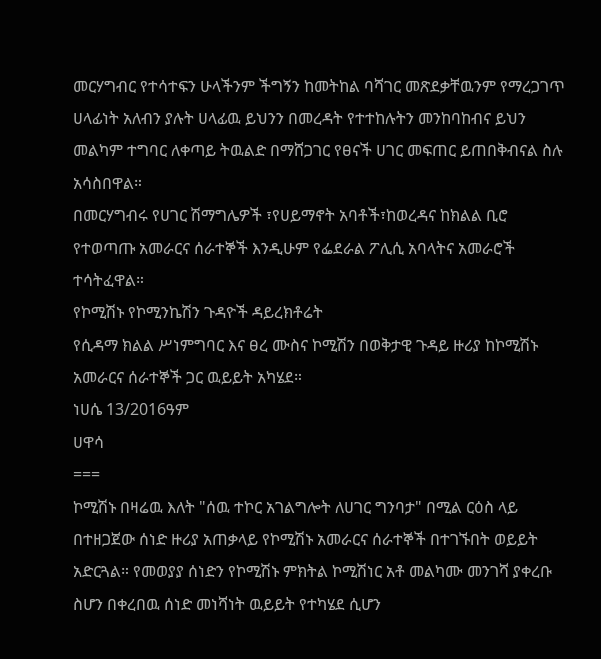መርሃግብር የተሳተፍን ሁላችንም ችግኝን ከመትከል ባሻገር መጽደቃቸዉንም የማረጋገጥ ሀላፊነት አለብን ያሉት ሀላፊዉ ይህንን በመረዳት የተተከሉትን መንከባከብና ይህን መልካም ተግባር ለቀጣይ ትዉልድ በማሸጋገር የፀናች ሀገር መፍጠር ይጠበቅብናል ስሉ አሳስበዋል።
በመርሃግብሩ የሀገር ሽማግሌዎች ፣የሀይማኖት አባቶች፣ከወረዳና ከክልል ቢሮ የተወጣጡ አመራርና ሰራተኞች እንዲሁም የፌደራል ፖሊሲ አባላትና አመራሮች ተሳትፈዋል።
የኮሚሽኑ የኮሚንኬሽን ጉዳዮች ዳይረክቶሬት
የሲዳማ ክልል ሥነምግባር እና ፀረ ሙስና ኮሚሽን በወቅታዊ ጉዳይ ዙሪያ ከኮሚሽኑ አመራርና ሰራተኞች ጋር ዉይይት አካሄደ።
ነሀሴ 13/2016ዓም
ሀዋሳ
===
ኮሚሽኑ በዛሬዉ እለት "ሰዉ ተኮር አገልግሎት ለሀገር ግንባታ" በሚል ርዕስ ላይ በተዘጋጀው ሰነድ ዙሪያ አጠቃላይ የኮሚሽኑ አመራርና ሰራተኞች በተገኙበት ወይይት አድርጓል። የመወያያ ሰነድን የኮሚሽኑ ምክትል ኮሚሽነር አቶ መልካሙ መንገሻ ያቀረቡ ስሆን በቀረበዉ ሰነድ መነሻነት ዉይይት የተካሄደ ሲሆን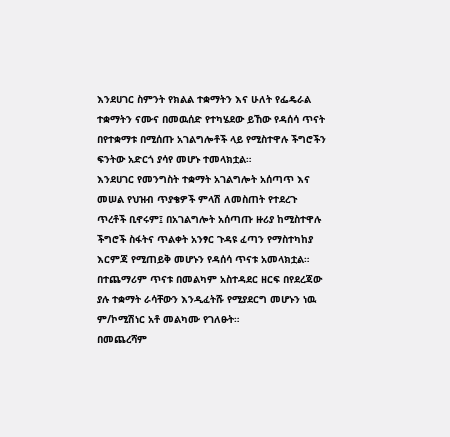እንደሀገር ስምንት የክልል ተቋማትን እና ሁለት የፌዴራል ተቋማትን ናሙና በመዉሰድ የተካሄደው ይኸው የዳሰሳ ጥናት በየተቋማቱ በሚሰጡ አገልግሎቶች ላይ የሚስተዋሉ ችግሮችን ፍንትው አድርጎ ያሳየ መሆኑ ተመላክቷል።
እንደሀገር የመንግስት ተቋማት አገልግሎት አሰጣጥ እና መሠል የህዝብ ጥያቄዎች ምላሽ ለመስጠት የተደረጉ ጥረቶች ቢኖሩም፤ በአገልግሎት አሰጣጡ ዙሪያ ከሚስተዋሉ ችግሮች ስፋትና ጥልቀት አንፃር ጉዳዩ ፈጣን የማስተካከያ እርምጃ የሚጠይቅ መሆኑን የዳሰሳ ጥናቱ አመላክቷል።
በተጨማሪም ጥናቱ በመልካም አስተዳደር ዘርፍ በየደረጃው ያሉ ተቋማት ራሳቸውን እንዲፈትሹ የሚያደርግ መሆኑን ነዉ ም/ኮሚሽነር አቶ መልካሙ የገለፁት።
በመጨረሻም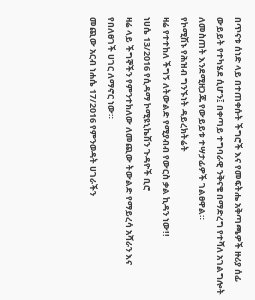በጥናቱ ሰነድ ላይ በተጠቀሱት ችግሮች እና የመፍትሔ አቅጣጫዎች ዙሪያ ሰፊ ውይይት የተካሄደ ሲሆን፤ በቀጣይ ተግባራዊ ንቅናቄ በማድረግ የተሻለ አገልግሎት ለመስጠት እንደሚዘጋጁ የውይይቱ ተሣታፊዎች ገልፀዋል።
የኮሚሽኑ የሕዝብ ግንኙነት ዳይረክትሬት
ዛሬ የተተከለ ችግኝ ለትውልድ የሚያብብ የውርስ ቃል ኪዳን ነው!!
ነሀሴ 13/2016 የሲዳማ ኮሚዩኒኬሽን ጉዳዮች ቢሮ
ዛሬ ላይ ችግኞችን የምንተክለው ለመጪው ትውልድ የማይረሳ አሻራን እና የበለፀገች ሀገር ለማኖር ነው።
መጪው አርብ ነሐሴ 17/2016 የምንወዳት ሀገራችን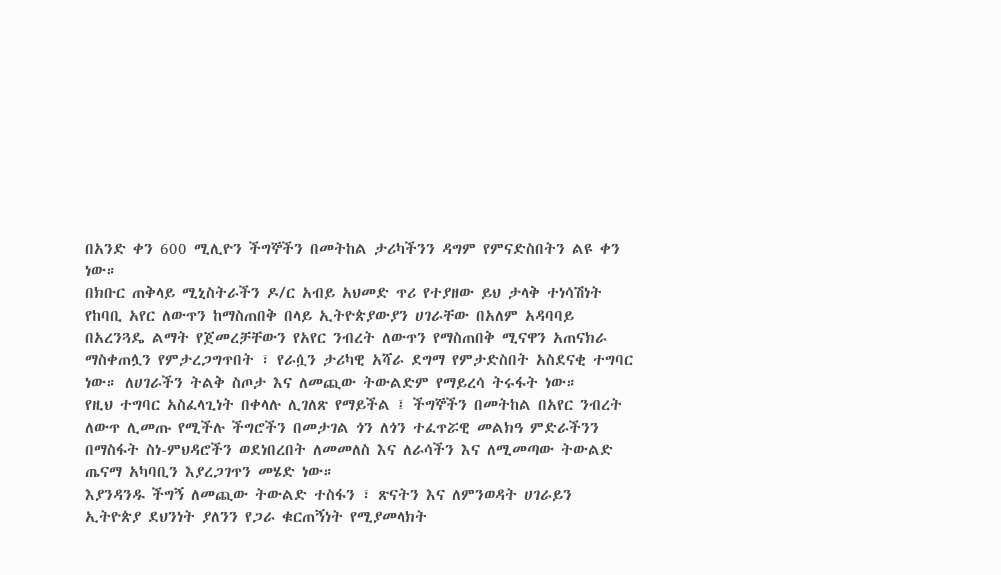በአንድ ቀን 600 ሚሊዮን ችግኞችን በመትከል ታሪካችንን ዳግም የምናድስበትን ልዩ ቀን ነው።
በክቡር ጠቅላይ ሚኒስትራችን ዶ/ር አብይ አህመድ ጥሪ የተያዘው ይህ ታላቅ ተነሳሽነት የከባቢ አየር ለውጥን ከማስጠበቅ በላይ ኢትዮጵያውያን ሀገራቸው በአለም አዳባባይ በአረንጓዴ ልማት የጀመረቻቸውን የአየር ንብረት ለውጥን የማስጠበቅ ሚናዋን አጠናክራ ማስቀጠሏን የምታረጋግጥበት ፣ የራሷን ታሪካዊ አሻራ ደግማ የምታድስበት አስደናቂ ተግባር ነው። ለሀገራችን ትልቅ ስጦታ እና ለመጪው ትውልድም የማይረሳ ትሩፋት ነው።
የዚህ ተግባር አስፈላጊነት በቀላሉ ሊገለጽ የማይችል ፤ ችግኞችን በመትከል በአየር ንብረት ለውጥ ሊመጡ የሚችሉ ችግሮችን በመታገል ጎን ለጎን ተፈጥሯዊ መልክዓ ምድራችንን በማስፋት ስነ-ምህዳሮችን ወደነበረበት ለመመለስ እና ለራሳችን እና ለሚመጣው ትውልድ ጤናማ አካባቢን እያረጋገጥን መሄድ ነው።
እያንዳንዱ ችግኝ ለመጪው ትውልድ ተስፋን ፣ ጽናትን እና ለምንወዳት ሀገራይን ኢትዮጵያ ደህንነት ያለንን የጋራ ቁርጠኝነት የሚያመላክት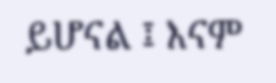ይሆናል ፤ እናም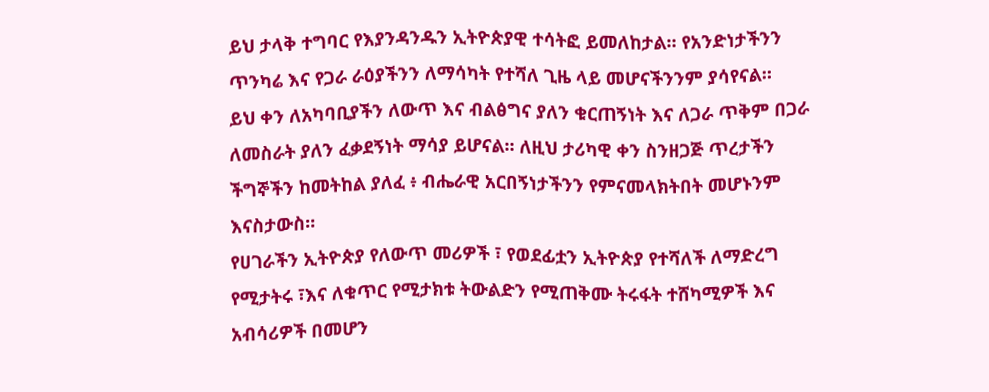ይህ ታላቅ ተግባር የእያንዳንዱን ኢትዮጵያዊ ተሳትፎ ይመለከታል። የአንድነታችንን ጥንካሬ እና የጋራ ራዕያችንን ለማሳካት የተሻለ ጊዜ ላይ መሆናችንንም ያሳየናል።
ይህ ቀን ለአካባቢያችን ለውጥ እና ብልፅግና ያለን ቁርጠኝነት እና ለጋራ ጥቅም በጋራ ለመስራት ያለን ፈቃደኝነት ማሳያ ይሆናል። ለዚህ ታሪካዊ ቀን ስንዘጋጅ ጥረታችን ችግኞችን ከመትከል ያለፈ ፥ ብሔራዊ አርበኝነታችንን የምናመላክትበት መሆኑንም እናስታውስ።
የሀገራችን ኢትዮጵያ የለውጥ መሪዎች ፣ የወደፊቷን ኢትዮጵያ የተሻለች ለማድረግ የሚታትሩ ፣እና ለቁጥር የሚታክቱ ትውልድን የሚጠቅሙ ትሩፋት ተሸካሚዎች እና አብሳሪዎች በመሆን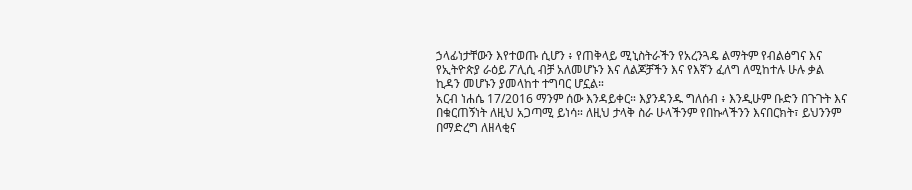ኃላፊነታቸውን እየተወጡ ሲሆን ፥ የጠቅላይ ሚኒስትራችን የአረንጓዴ ልማትም የብልፅግና እና የኢትዮጵያ ራዕይ ፖሊሲ ብቻ አለመሆኑን እና ለልጆቻችን እና የእኛን ፈለግ ለሚከተሉ ሁሉ ቃል ኪዳን መሆኑን ያመላከተ ተግባር ሆኗል።
አርብ ነሐሴ 17/2016 ማንም ሰው እንዳይቀር። እያንዳንዱ ግለሰብ ፥ እንዲሁም ቡድን በጉጉት እና በቁርጠኝነት ለዚህ አጋጣሚ ይነሳ። ለዚህ ታላቅ ስራ ሁላችንም የበኩላችንን እናበርክት፣ ይህንንም በማድረግ ለዘላቂና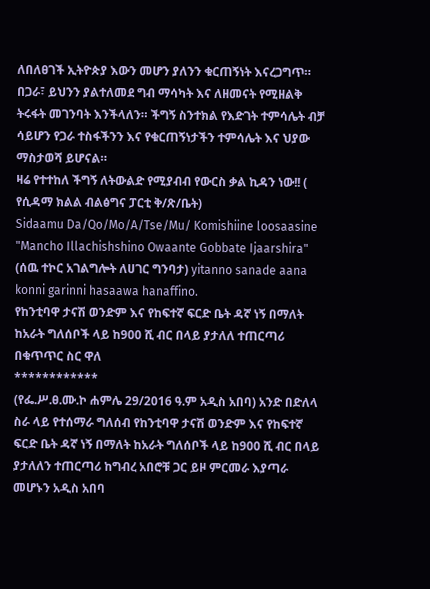ለበለፀገች ኢትዮጵያ እውን መሆን ያለንን ቁርጠኝነት እናረጋግጥ።
በጋራ፣ ይህንን ያልተለመደ ግብ ማሳካት እና ለዘመናት የሚዘልቅ ትሩፋት መገንባት እንችላለን። ችግኝ ስንተክል የእድገት ተምሳሌት ብቻ ሳይሆን የጋራ ተስፋችንን እና የቁርጠኝነታችን ተምሳሌት እና ህያው ማስታወሻ ይሆናል።
ዛሬ የተተከለ ችግኝ ለትውልድ የሚያብብ የውርስ ቃል ኪዳን ነው!! ( የሲዳማ ክልል ብልፅግና ፓርቲ ቅ/ጽ/ቤት)
Sidaamu Da/Qo/Mo/A/Tse/Mu/ Komishiine loosaasine "Mancho Illachishshino Owaante Gobbate Ijaarshira" (ሰዉ ተኮር አገልግሎት ለሀገር ግንባታ) yitanno sanade aana konni garinni hasaawa hanaffino.
የከንቲባዋ ታናሽ ወንድም እና የከፍተኛ ፍርድ ቤት ዳኛ ነኝ በማለት ከአራት ግለሰቦች ላይ ከ900 ሺ ብር በላይ ያታለለ ተጠርጣሪ በቁጥጥር ስር ዋለ
************
(የፌ.ሥ.ፀ.ሙ.ኮ ሐምሌ 29/2016 ዓ.ም አዲስ አበባ) አንድ በድለላ ስራ ላይ የተሰማራ ግለሰብ የከንቲባዋ ታናሽ ወንድም እና የከፍተኛ ፍርድ ቤት ዳኛ ነኝ በማለት ከአራት ግለሰቦች ላይ ከ900 ሺ ብር በላይ ያታለለን ተጠርጣሪ ከግብረ አበሮቹ ጋር ይዞ ምርመራ እያጣራ መሆኑን አዲስ አበባ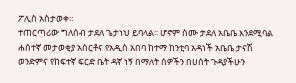ፖሊስ አስታወቀ፡፡
ተጠርጣሪው ግለሰብ ታደለ ጌታነህ ይባላል፡፡ ሆኖም ስሙ ታደለ አቤቤ እንደሚባል ሐሰተኛ መታወቂያ አሰርቶና የአዲስ አበባ ከተማ ከንቲባ አዳነች አቤቤ ታናሽ ወንድምና የከፍተኛ ፍርድ ቤት ዳኛ ነኝ በማለት ሰዎችን በሀሰት ጉዳያችሁን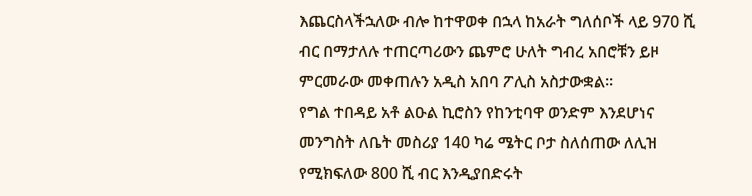እጨርስላችኋለው ብሎ ከተዋወቀ በኋላ ከአራት ግለሰቦች ላይ 970 ሺ ብር በማታለሉ ተጠርጣሪውን ጨምሮ ሁለት ግብረ አበሮቹን ይዞ ምርመራው መቀጠሉን አዲስ አበባ ፖሊስ አስታውቋል፡፡
የግል ተበዳይ አቶ ልዑል ኪሮስን የከንቲባዋ ወንድም እንደሆነና መንግስት ለቤት መስሪያ 140 ካሬ ሜትር ቦታ ስለሰጠው ለሊዝ የሚክፍለው 800 ሺ ብር እንዲያበድሩት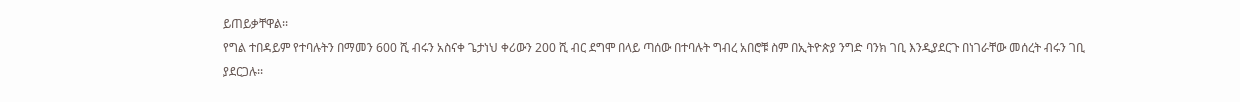ይጠይቃቸዋል፡፡
የግል ተበዳይም የተባሉትን በማመን 600 ሺ ብሩን አስናቀ ጌታነህ ቀሪውን 200 ሺ ብር ደግሞ በላይ ጣሰው በተባሉት ግብረ አበሮቹ ስም በኢትዮጵያ ንግድ ባንክ ገቢ እንዲያደርጉ በነገራቸው መሰረት ብሩን ገቢ ያደርጋሉ፡፡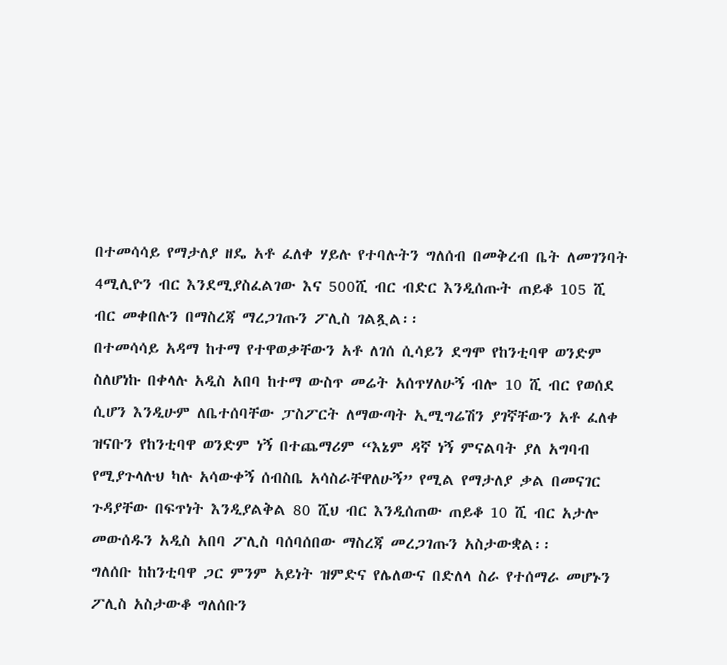በተመሳሳይ የማታለያ ዘዴ አቶ ፈለቀ ሃይሉ የተባሉትን ግለሰብ በመቅረብ ቤት ለመገንባት 4ሚሊዮን ብር እንደሚያስፈልገው እና 500ሺ ብር ብድር እንዲሰጡት ጠይቆ 105 ሺ ብር መቀበሉን በማስረጃ ማረጋገጡን ፖሊስ ገልጿል፡፡
በተመሳሳይ አዳማ ከተማ የተዋወቃቸውን አቶ ለገሰ ሲሳይን ደግሞ የከንቲባዋ ወንድም ስለሆነኩ በቀላሉ አዲስ አበባ ከተማ ውስጥ መሬት አሰጥሃለሁኝ ብሎ 10 ሺ ብር የወሰደ ሲሆን እንዲሁም ለቤተሰባቸው ፓስፖርት ለማውጣት ኢሚግሬሽን ያገኛቸውን አቶ ፈለቀ ዝናቡን የከንቲባዋ ወንድም ነኝ በተጨማሪም “እኔም ዳኛ ነኝ ምናልባት ያለ አግባብ የሚያጉላሉህ ካሉ አሳውቀኝ ሰብስቤ አሳስራቸዋለሁኝ” የሚል የማታለያ ቃል በመናገር ጉዳያቸው በፍጥነት እንዲያልቅል 80 ሺህ ብር እንዲሰጠው ጠይቆ 10 ሺ ብር አታሎ መውሰዱን አዲስ አበባ ፖሊስ ባሰባሰበው ማስረጃ መረጋገጡን አስታውቋል፡፡
ግለሰቡ ከከንቲባዋ ጋር ምንም አይነት ዝምድና የሌለውና በድለላ ስራ የተሰማራ መሆኑን ፖሊስ አስታውቆ ግለሰቡን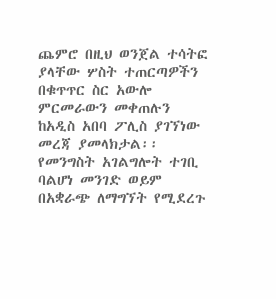ጨምሮ በዚህ ወንጀል ተሳትፎ ያላቸው ሦስት ተጠርጣዎችን በቁጥጥር ስር አውሎ ምርመራውን መቀጠሉን ከአዲስ አበባ ፖሊስ ያገኘነው መረጃ ያመላክታል፡፡
የመንግስት አገልግሎት ተገቢ ባልሆነ መንገድ ወይም በአቋራጭ ለማግኘት የሚደረጉ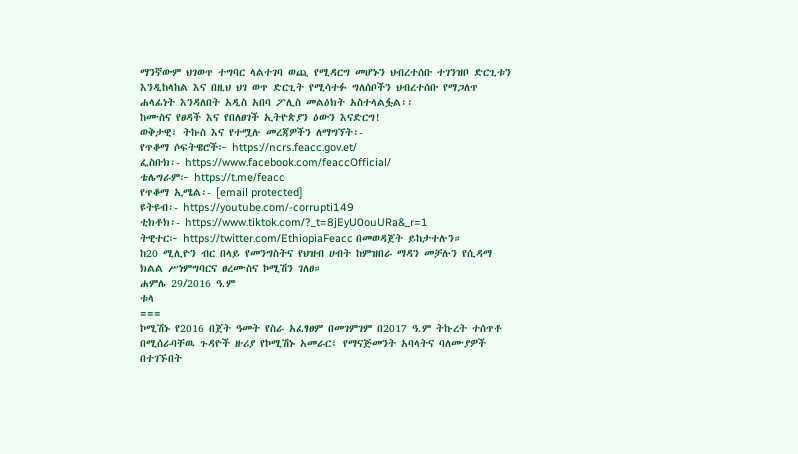ማንኛውም ህገወጥ ተግባር ላልተገባ ወጪ የሚዳርግ መሆኑን ህብረተሰቡ ተገንዝቦ ድርጊቱን እንዲከላከል እና በዚህ ህገ ወጥ ድርጊት የሚሳተፉ ግለሰቦችን ህብረተሰቡ የማጋለጥ ሐላፊነት እንዳለበት አዲስ አበባ ፖሊስ መልዕክት አስተላልፏል፡፡
ከሙስና የፀዳች እና የበለፀገች ኢትዮጵያን ዕውን እናድርግ!
ወቅታዊ፣ ትኩስ እና የተሟሉ መረጃዎችን ለማግኘት፡-
የጥቆማ ሶፍትዌሮች፦ https://ncrs.feacc.gov.et/
ፌስቡክ፡- https://www.facebook.com/feaccOfficial/
ቴሌግራም፦ https://t.me/feacc
የጥቆማ ኢሜል፡- [email protected]
ዩትዩብ፡- https://youtube.com/-corrupti149
ቲክቶክ፡- https://www.tiktok.com/?_t=8jEyU0ouURa&_r=1
ትዊተር፦ https://twitter.com/EthiopiaFeacc በመወዳጀት ይከታተሉን።
ከ20 ሚሊዮን ብር በላይ የመንግስትና የህዝብ ሀብት ከምዝበራ ማዳን መቻሉን የሲዳማ ክልል ሥነምግባርና ፀረሙስና ኮሚሽን ገለፀ።
ሐምሌ 29/2016 ዓ.ም
ቱላ
===
ኮሚሽኑ የ2016 በጀት ዓመት የስራ አፈፃፀም በመገምገም በ2017 ዓ.ም ትኩረት ተሰጥቶ በሚሰራባቸዉ ጉዳዮች ዙሪያ የኮሚሽኑ አመራር፣ የማናጅመንት አባላትና ባለሙያዎች በተገኙበት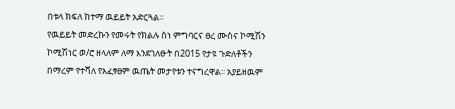በቱላ ክፍለ ከተማ ዉይይት አድርጓል፡፡
የዉይይት መድረኩን የመሩት የክልሉ ስነ ምግባርና ፀረ ሙስና ኮሚሽን ኮሚሽነር ወ/ሮ ዘላለም ለማ እንደገለፁት በ2015 የታዩ ጉድለቶችን በማረም የተሻለ የአፈፃፀም ዉጤት መታየቱን ተናግረዋል፡፡ አያይዘዉም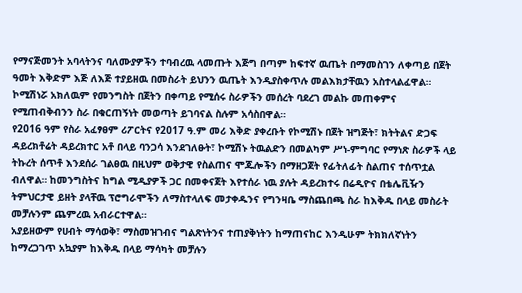የማናጅመንት አባላትንና ባለሙያዎችን ተባብረዉ ላመጡት እጅግ በጣም ከፍተኛ ዉጤት በማመስገን ለቀጣይ በጀት ዓመት እቅድም እጅ ለእጅ ተያይዘዉ በመስራት ይህንን ዉጤት እንዲያስቀጥሉ መልእክታቸዉን አስተላልፈዋል። ኮሚሽነሯ አክለዉም የመንግስት በጀትን በቀጣይ የሚሰሩ ስራዎችን መሰረት ባደረገ መልኩ መጠቀምና የሚጠብቅብንን ስራ በቁርጠኝነት መወጣት ይገባናል ስሉም አሳስበዋል።
የ2016 ዓም የስራ አፈፃፀም ሪፖርትና የ2017 ዓ.ም መሪ እቅድ ያቀረቡት የኮሚሽኑ በጀት ዝግጅት፣ ክትትልና ድጋፍ ዳይረክቶሬት ዳይረክተር አቶ በላይ ባንጋሳ እንደገለፁት፣ ኮሚሽኑ ትዉልድን በመልካም ሥነ-ምግባር የማነጽ ስራዎች ላይ ትኩረት ሰጥቶ እንደሰራ ገልፀዉ በዚህም ወቅታዊ የስልጠና ሞጁሎችን በማዘጋጀት የፊትለፊት ስልጠና ተሰጥቷል ብለዋል። ከመንግስትና ከግል ሚዲያዎች ጋር በመቀናጀት እየተሰራ ነዉ ያሉት ዳይረክተሩ በሬዲዮና በቴሌቪዥን ትምህርታዊ ይዘት ያላቸዉ ፕሮግራሞችን ለማስተላለፍ መታቀዱንና የግንዛቤ ማስጨበጫ ስራ ከእቅዱ በላይ መስራት መቻሉንም ጨምረዉ አብራርተዋል።
አያይዘውም የሀብት ማሳወቅ፣ ማስመዝገብና ግልጽነትንና ተጠያቅነትን ከማጠናከር እንዲሁም ትክክለኛነትን ከማረጋገጥ አኳያም ከእቅዱ በላይ ማሳካት መቻሉን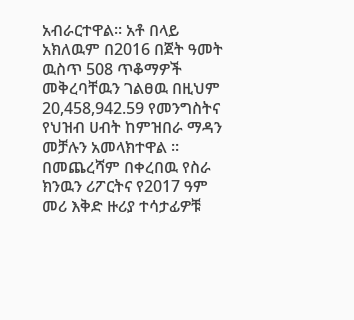አብራርተዋል። አቶ በላይ አክለዉም በ2016 በጀት ዓመት ዉስጥ 508 ጥቆማዎች መቅረባቸዉን ገልፀዉ በዚህም 20,458,942.59 የመንግስትና የህዝብ ሀብት ከምዝበራ ማዳን መቻሉን አመላክተዋል ፡፡
በመጨረሻም በቀረበዉ የስራ ክንዉን ሪፖርትና የ2017 ዓም መሪ እቅድ ዙሪያ ተሳታፊዎቹ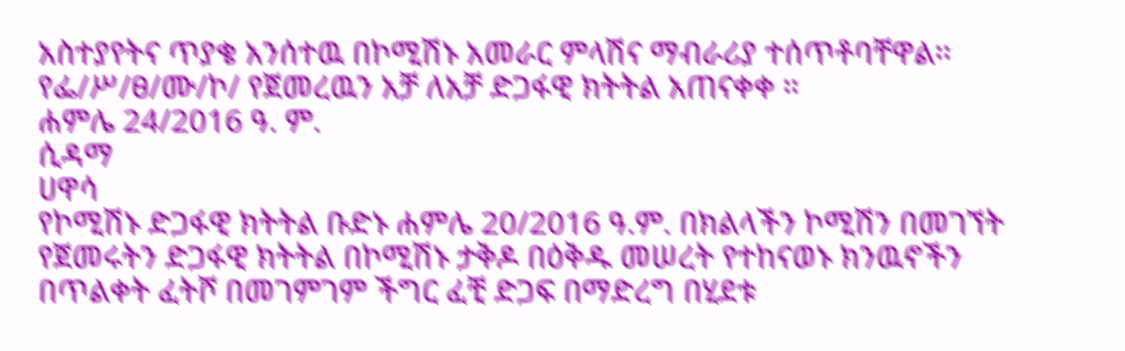አስተያየትና ጥያቄ አንሰተዉ በኮሚሽኑ አመራር ምላሽና ማብራሪያ ተሰጥቶባቸዋል፡፡
የፌ/ሥ/ፀ/ሙ/ኮ/ የጀመረዉን አቻ ለአቻ ድጋፋዊ ክትትል አጠናቀቀ ።
ሐምሌ 24/2016 ዓ. ም.
ሲዳማ
ሀዋሳ
የኮሚሽኑ ድጋፋዊ ክትትል ቡድኑ ሐምሌ 20/2016 ዓ.ም. በክልላችን ኮሚሽን በመገኘት የጀመሩትን ድጋፋዊ ክትትል በኮሚሽኑ ታቅዶ በዕቅዱ መሠረት የተከናወኑ ክንዉኖችን በጥልቀት ፈትሾ በመገምገም ችግር ፈቺ ድጋፍ በማድረግ በሂደቱ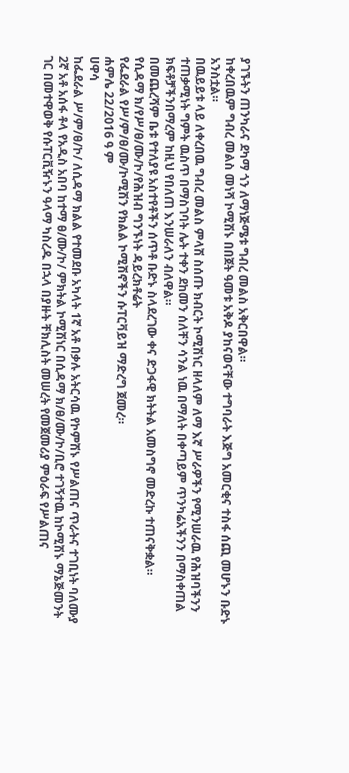ያገኙትን ጠንካራና ደካማ ጎን ለማነጅሜቱ ግብረ መልስ አቅርበዋል።
ከቀረበዉም ግብረ መልስ መነሻ ኮሚሽኑ በበጀት ዓመቱ አቅዶ ያከናወናቸው ተግባራት እጅግ አመርቂና ተስፋ ሰጪ መሆኑን ቡድኑ አንስቷል።
በዉይይቱ ላይ ለቀረበዉ ግብረ መልስ ምላሽ ስሰጡ ክብርት ኮሚሽነር ዘላለም ለማ እኛ ሥራዎችን የሚንሠራዉ የሕዝባችንን ተጠቃሚነት ግምት ዉስጥ በማስገባት ሌት ተቀን ደከመን ሰለቸን ሳንል ነዉ በማለት በቀጣይም ጥንካሬአችንን በማስቀጠል ክፍቶቻችንበማረም ከዚህ የበለጠ እንሠራለን ብለዋል።
በመጨረሻም ቤቱ የተለያዩ አስተየቶችን ሰጥቶ ቡድኑ ስላደረገው ቀና ድጋፋዊ ክትትል አመስግኖ መድረኩ ተጠናቅቋል።
የሲዳማ ክ/የሥ/ፀ/ሙ/ኮ/የሕዝብ ግንኙነት ዳይረክቶሬት
የፌደራል የሥ/ም/ፀ/ሙ/ኮሚሽን የክልል ኮሚሽኖችን ሱፐርቫይዝ ማድረግ ጀመረ።
ሐምሌ 22/2016 ዓ ም
ሀዋሳ
ከፌደራል ሥ/ም/ፀ/ኮ/ ለሲዳማ ክልል የተመደቡ አካላት 1ኛ አቶ በቃሉ አትርሳዉ የኮምሽኑ የሥልጠና ጥራትና ተገቢነት ባለሙያ 2ኛ አቶ አሰፋ ቶላ የአዲስ አበባ ከተማ ፀ/ሙ/ኮ/ ምክትል ኮሚሽነር በሲዳማ ክ/ፀ/ሙ/ኮ/ቢሮ ተገኝተዉ ከኮሚሽኑ ማኔጅመንት ገር በመተዋወቅ የሱፐርቪዥኑን ዓላማ ካስረዱ በኋላ በያዙት ቸክሊስት መሠረት የመጀመሪያ ምዕራፍ የሥልጠና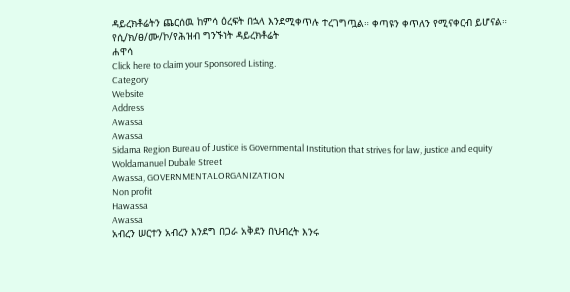ዳይረክቶሬትን ጨርሰዉ ከምሳ ዕረፍት በኋላ እንደሚቀጥሉ ተረገግጧል። ቀጣዩን ቀጥለን የሚናቀርብ ይሆናል።
የሲ/ክ/ፀ/ሙ/ኮ/የሕዝብ ግንኙነት ዳይረክቶሬት
ሐዋሳ
Click here to claim your Sponsored Listing.
Category
Website
Address
Awassa
Awassa
Sidama Region Bureau of Justice is Governmental Institution that strives for law, justice and equity
Woldamanuel Dubale Street
Awassa, GOVERNMENTALORGANIZATION
Non profit
Hawassa
Awassa
አብረን ሠርተን አብረን እንደግ በጋራ አቅደን በህብረት እንሩ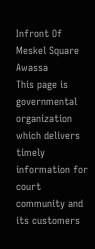Infront Of Meskel Square
Awassa
This page is governmental organization which delivers timely information for court community and its customers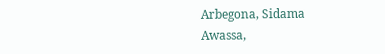Arbegona, Sidama
Awassa,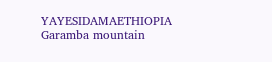YAYESIDAMAETHIOPIA
Garamba mountain